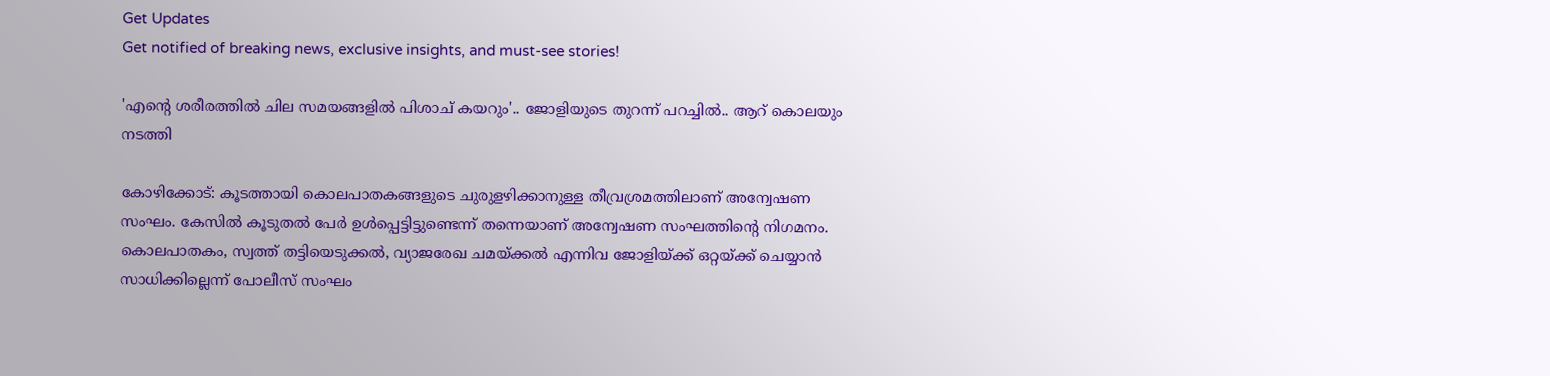Get Updates
Get notified of breaking news, exclusive insights, and must-see stories!

'എന്‍റെ ശരീരത്തില്‍ ചില സമയങ്ങളില്‍ പിശാച് കയറും'.. ജോളിയുടെ തുറന്ന് പറച്ചില്‍.. ആറ് കൊലയും നടത്തി

കോഴിക്കോട്: കൂടത്തായി കൊലപാതകങ്ങളുടെ ചുരുളഴിക്കാനുള്ള തീവ്രശ്രമത്തിലാണ് അന്വേഷണ സംഘം. കേസില്‍ കൂടുതല്‍ പേര്‍ ഉള്‍പ്പെട്ടിട്ടുണ്ടെന്ന് തന്നെയാണ് അന്വേഷണ സംഘത്തിന്‍റെ നിഗമനം. കൊലപാതകം, സ്വത്ത് തട്ടിയെടുക്കല്‍, വ്യാജരേഖ ചമയ്ക്കല്‍ എന്നിവ ജോളിയ്ക്ക് ഒറ്റയ്ക്ക് ചെയ്യാന്‍ സാധിക്കില്ലെന്ന് പോലീസ് സംഘം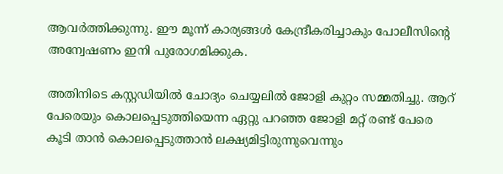ആവര്‍ത്തിക്കുന്നു. ഈ മൂന്ന് കാര്യങ്ങള്‍ കേന്ദ്രീകരിച്ചാകും പോലീസിന്‍റെ അന്വേഷണം ഇനി പുരോഗമിക്കുക.

അതിനിടെ കസ്റ്റഡിയില്‍ ചോദ്യം ചെയ്യലില്‍ ജോളി കുറ്റം സമ്മതിച്ചു. ആറ് പേരെയും കൊലപ്പെടുത്തിയെന്ന ഏറ്റു പറഞ്ഞ ജോളി മറ്റ് രണ്ട് പേരെ കൂടി താന്‍ കൊലപ്പെടുത്താന്‍ ലക്ഷ്യമിട്ടിരുന്നുവെന്നും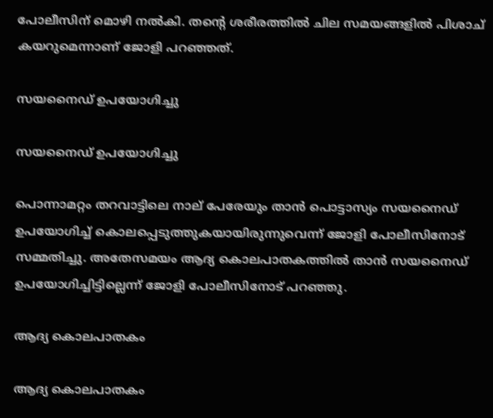പോലീസിന് മൊഴി നല്‍കി. തന്‍റെ ശരീരത്തില്‍ ചില സമയങ്ങളില്‍ പിശാച് കയറുമെന്നാണ് ജോളി പറഞ്ഞത്.

സയനൈഡ് ഉപയോഗിച്ചു

സയനൈഡ് ഉപയോഗിച്ചു

പൊന്നാമറ്റം തറവാട്ടിലെ നാല് പേരേയും താന്‍ പൊട്ടാസ്യം സയനൈഡ് ഉപയോഗിച്ച് കൊലപ്പെടുത്തുകയായിരുന്നുവെന്ന് ജോളി പോലീസിനോട് സമ്മതിച്ചു. അതേസമയം ആദ്യ കൊലപാതകത്തില്‍ താന്‍ സയനൈഡ് ഉപയോഗിച്ചിട്ടില്ലെന്ന് ജോളി പോലീസിനോട് പറഞ്ഞു.

ആദ്യ കൊലപാതകം

ആദ്യ കൊലപാതകം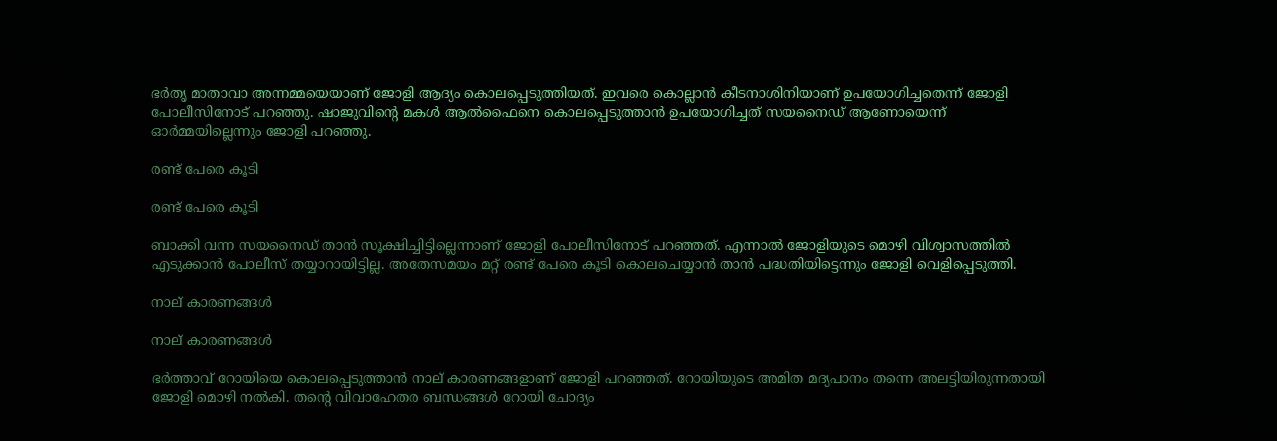ഭര്‍തൃ മാതാവാ അന്നമ്മയെയാണ് ജോളി ആദ്യം കൊലപ്പെടുത്തിയത്. ഇവരെ കൊല്ലാന്‍ കീടനാശിനിയാണ് ഉപയോഗിച്ചതെന്ന് ജോളി പോലീസിനോട് പറഞ്ഞു. ഷാജുവിന്‍റെ മകള്‍ ആല്‍ഫൈനെ കൊലപ്പെടുത്താന്‍ ഉപയോഗിച്ചത് സയനൈഡ് ആണോയെന്ന് ഓര്‍മ്മയില്ലെന്നും ജോളി പറഞ്ഞു.

രണ്ട് പേരെ കൂടി

രണ്ട് പേരെ കൂടി

ബാക്കി വന്ന സയനൈഡ് താന്‍ സൂക്ഷിച്ചിട്ടില്ലെന്നാണ് ജോളി പോലീസിനോട് പറഞ്ഞത്. എന്നാല്‍ ജോളിയുടെ മൊഴി വിശ്വാസത്തില്‍ എടുക്കാന്‍ പോലീസ് തയ്യാറായിട്ടില്ല. അതേസമയം മറ്റ് രണ്ട് പേരെ കൂടി കൊലചെയ്യാന്‍ താന്‍ പദ്ധതിയിട്ടെന്നും ജോളി വെളിപ്പെടുത്തി.

നാല് കാരണങ്ങള്‍

നാല് കാരണങ്ങള്‍

ഭര്‍ത്താവ് റോയിയെ കൊലപ്പെടുത്താന്‍ നാല് കാരണങ്ങളാണ് ജോളി പറഞ്ഞത്. റോയിയുടെ അമിത മദ്യപാനം തന്നെ അലട്ടിയിരുന്നതായി ജോളി മൊഴി നല്‍കി. തന്‍റെ വിവാഹേതര ബന്ധങ്ങള്‍ റോയി ചോദ്യം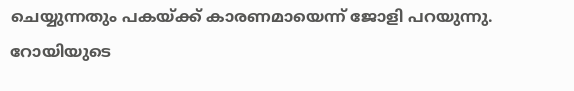ചെയ്യുന്നതും പകയ്ക്ക് കാരണമായെന്ന് ജോളി പറയുന്നു. റോയിയുടെ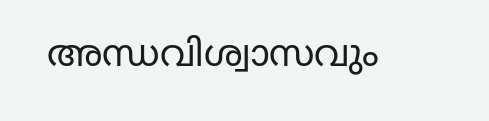അന്ധവിശ്വാസവും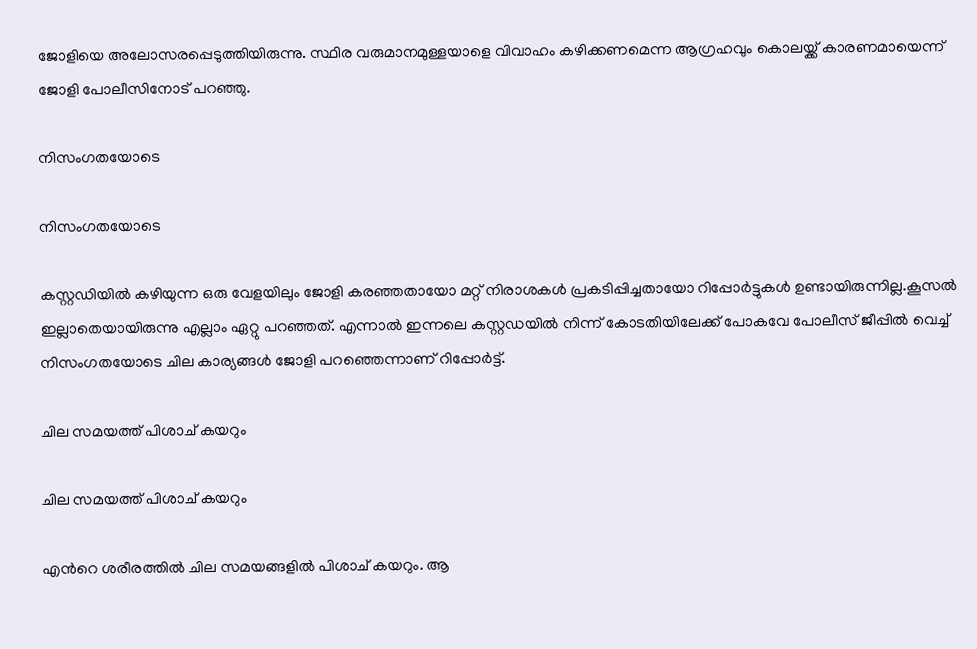ജോളിയെ അലോസരപ്പെടുത്തിയിരുന്നു. സ്ഥിര വരുമാനമുള്ളയാളെ വിവാഹം കഴിക്കണമെന്ന ആഗ്രഹവും കൊലയ്ക്ക് കാരണമായെന്ന് ജോളി പോലീസിനോട് പറഞ്ഞു.

നിസംഗതയോടെ

നിസംഗതയോടെ

കസ്റ്റഡിയില്‍ കഴിയുന്ന ഒരു വേളയിലും ജോളി കരഞ്ഞതായോ മറ്റ് നിരാശകള്‍ പ്രകടിപ്പിച്ചതായോ റിപ്പോര്‍ട്ടുകള്‍ ഉണ്ടായിരുന്നില്ല.കൂസല്‍ ഇല്ലാതെയായിരുന്നു എല്ലാം ഏറ്റു പറഞ്ഞത്. എന്നാല്‍ ഇന്നലെ കസ്റ്റഡയില്‍ നിന്ന് കോടതിയിലേക്ക് പോകവേ പോലീസ് ജീപ്പില്‍ വെച്ച് നിസംഗതയോടെ ചില കാര്യങ്ങള്‍ ജോളി പറഞ്ഞെന്നാണ് റിപ്പോര്‍ട്ട്.

ചില സമയത്ത് പിശാച് കയറും

ചില സമയത്ത് പിശാച് കയറും

എന്‍റെ ശരീരത്തില്‍ ചില സമയങ്ങളില്‍ പിശാച് കയറും. ആ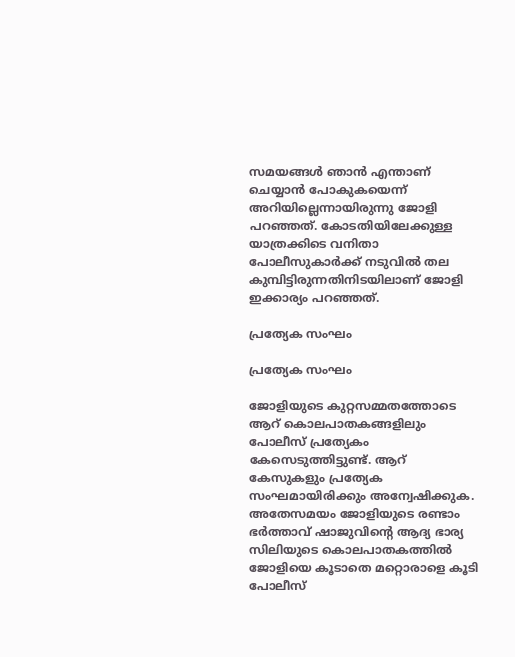സമയങ്ങള്‍ ഞാന്‍ എന്താണ് ചെയ്യാന്‍ പോകുകയെന്ന് അറിയില്ലെന്നായിരുന്നു ജോളി പറഞ്ഞത്. കോടതിയിലേക്കുള്ള യാത്രക്കിടെ വനിതാ പോലീസുകാര്‍ക്ക് നടുവില്‍ തല കുമ്പിട്ടിരുന്നതിനിടയിലാണ് ജോളി ഇക്കാര്യം പറഞ്ഞത്.

പ്രത്യേക സംഘം

പ്രത്യേക സംഘം

ജോളിയുടെ കുറ്റസമ്മതത്തോടെ ആറ് കൊലപാതകങ്ങളിലും പോലീസ് പ്രത്യേകം കേസെടുത്തിട്ടുണ്ട്. ആറ് കേസുകളും പ്രത്യേക സംഘമായിരിക്കും അന്വേഷിക്കുക.
അതേസമയം ജോളിയുടെ രണ്ടാം ഭര്‍ത്താവ് ഷാജുവിന്‍റെ ആദ്യ ഭാര്യ സിലിയുടെ കൊലപാതകത്തില്‍ ജോളിയെ കൂടാതെ മറ്റൊരാളെ കൂടി പോലീസ്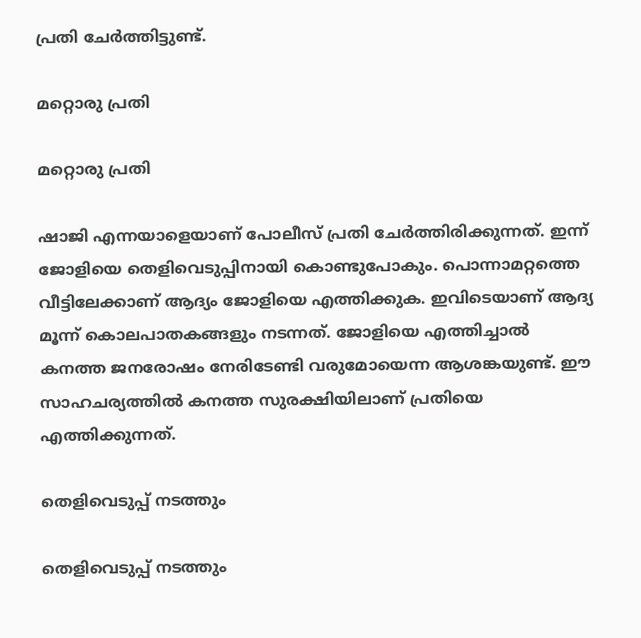പ്രതി ചേര്‍ത്തിട്ടുണ്ട്.

മറ്റൊരു പ്രതി

മറ്റൊരു പ്രതി

ഷാജി എന്നയാളെയാണ് പോലീസ് പ്രതി ചേര്‍ത്തിരിക്കുന്നത്. ഇന്ന് ജോളിയെ തെളിവെടുപ്പിനായി കൊണ്ടുപോകും. പൊന്നാമറ്റത്തെ വീട്ടിലേക്കാണ് ആദ്യം ജോളിയെ എത്തിക്കുക. ഇവിടെയാണ് ആദ്യ മൂന്ന് കൊലപാതകങ്ങളും നടന്നത്. ജോളിയെ എത്തിച്ചാല്‍ കനത്ത ജനരോഷം നേരിടേണ്ടി വരുമോയെന്ന ആശങ്കയുണ്ട്. ഈ സാഹചര്യത്തില്‍ കനത്ത സുരക്ഷിയിലാണ് പ്രതിയെ എത്തിക്കുന്നത്.

തെളിവെടുപ്പ് നടത്തും

തെളിവെടുപ്പ് നടത്തും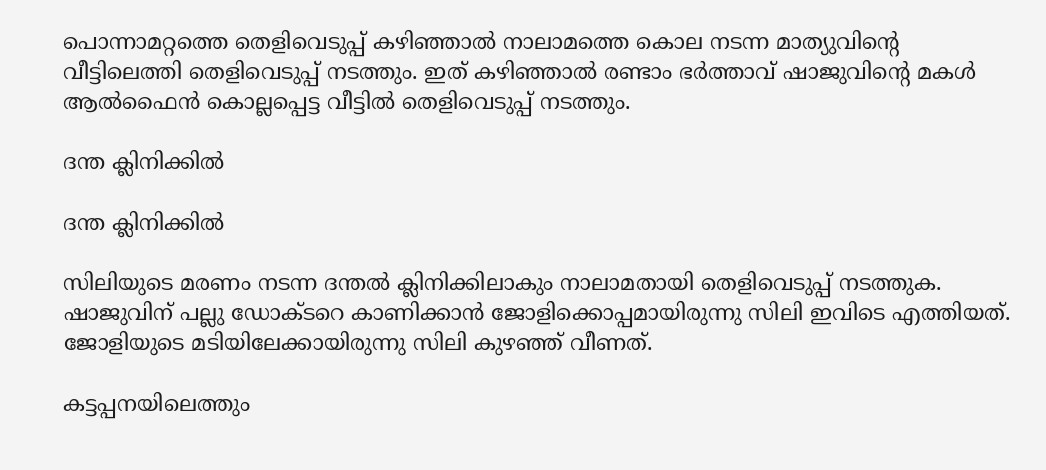പൊന്നാമറ്റത്തെ തെളിവെടുപ്പ് കഴിഞ്ഞാല്‍ നാലാമത്തെ കൊല നടന്ന മാത്യുവിന്‍റെ വീട്ടിലെത്തി തെളിവെടുപ്പ് നടത്തും. ഇത് കഴിഞ്ഞാല്‍ രണ്ടാം ഭര്‍ത്താവ് ഷാജുവിന്‍റെ മകള്‍ ആല്‍ഫൈന്‍ കൊല്ലപ്പെട്ട വീട്ടില്‍ തെളിവെടുപ്പ് നടത്തും.

ദന്ത ക്ലിനിക്കില്‍

ദന്ത ക്ലിനിക്കില്‍

സിലിയുടെ മരണം നടന്ന ദന്തല്‍ ക്ലിനിക്കിലാകും നാലാമതായി തെളിവെടുപ്പ് നടത്തുക. ഷാജുവിന് പല്ലു ഡോക്ടറെ കാണിക്കാന്‍ ജോളിക്കൊപ്പമായിരുന്നു സിലി ഇവിടെ എത്തിയത്. ജോളിയുടെ മടിയിലേക്കായിരുന്നു സിലി കുഴഞ്ഞ് വീണത്.

കട്ടപ്പനയിലെത്തും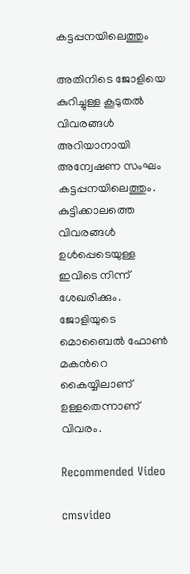കട്ടപ്പനയിലെത്തും

അതിനിടെ ജോളിയെ കുറിച്ചുള്ള കൂടുതല്‍ വിവരങ്ങള്‍ അറിയാനായി അന്വേഷണ സംഘം കട്ടപ്പനയിലെത്തും. കുട്ടിക്കാലത്തെ വിവരങ്ങള്‍ ഉള്‍പ്പെടെയുള്ള ഇവിടെ നിന്ന് ശേഖരിക്കും. ജോളിയുടെ മൊബൈല്‍ ഫോണ്‍ മകന്‍റെ കൈയ്യിലാണ് ഉള്ളതെന്നാണ് വിവരം.

Recommended Video

cmsvideo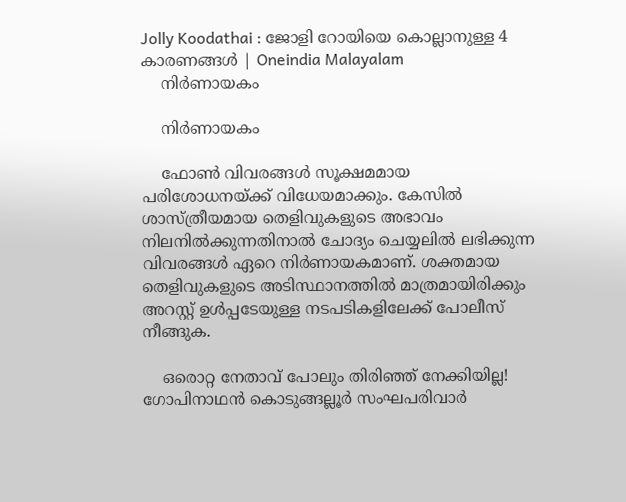Jolly Koodathai : ജോളി റോയിയെ കൊല്ലാനുള്ള 4 കാരണങ്ങള്‍ | Oneindia Malayalam
    നിര്‍ണായകം

    നിര്‍ണായകം

    ഫോണ്‍ വിവരങ്ങള്‍ സൂക്ഷമമായ പരിശോധനയ്ക്ക് വിധേയമാക്കും. കേസില്‍ ശാസ്ത്രീയമായ തെളിവുകളുടെ അഭാവം നിലനില്‍ക്കുന്നതിനാല്‍ ചോദ്യം ചെയ്യലില്‍ ലഭിക്കുന്ന വിവരങ്ങള്‍ ഏറെ നിര്‍ണായകമാണ്. ശക്തമായ തെളിവുകളുടെ അടിസ്ഥാനത്തില്‍ മാത്രമായിരിക്കും അറസ്റ്റ് ഉള്‍പ്പടേയുള്ള നടപടികളിലേക്ക് പോലീസ് നീങ്ങുക.

    ഒരൊറ്റ നേതാവ് പോലും തിരിഞ്ഞ് നേക്കിയില്ല! ഗോപിനാഥന്‍ കൊടുങ്ങല്ലൂര്‍ സംഘപരിവാര്‍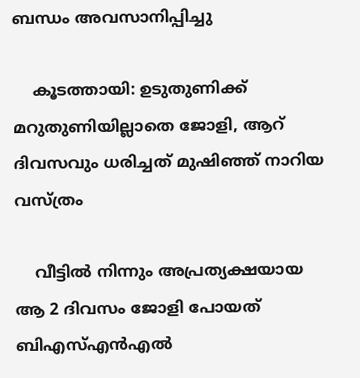ബന്ധം അവസാനിപ്പിച്ചു

    കൂടത്തായി: ഉടുതുണിക്ക്‌ മറുതുണിയില്ലാതെ ജോളി, ആറ് ദിവസവും ധരിച്ചത് മുഷിഞ്ഞ് നാറിയ വസ്ത്രം

    വീട്ടില്‍ നിന്നും അപ്രത്യക്ഷയായ ആ 2 ദിവസം ജോളി പോയത് ബിഎസ്എന്‍എല്‍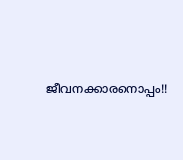ജീവനക്കാരനൊപ്പം!!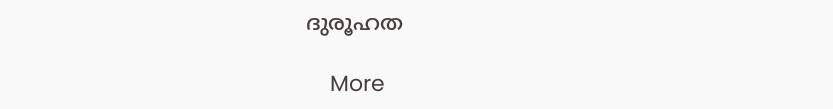ദുരൂഹത

    More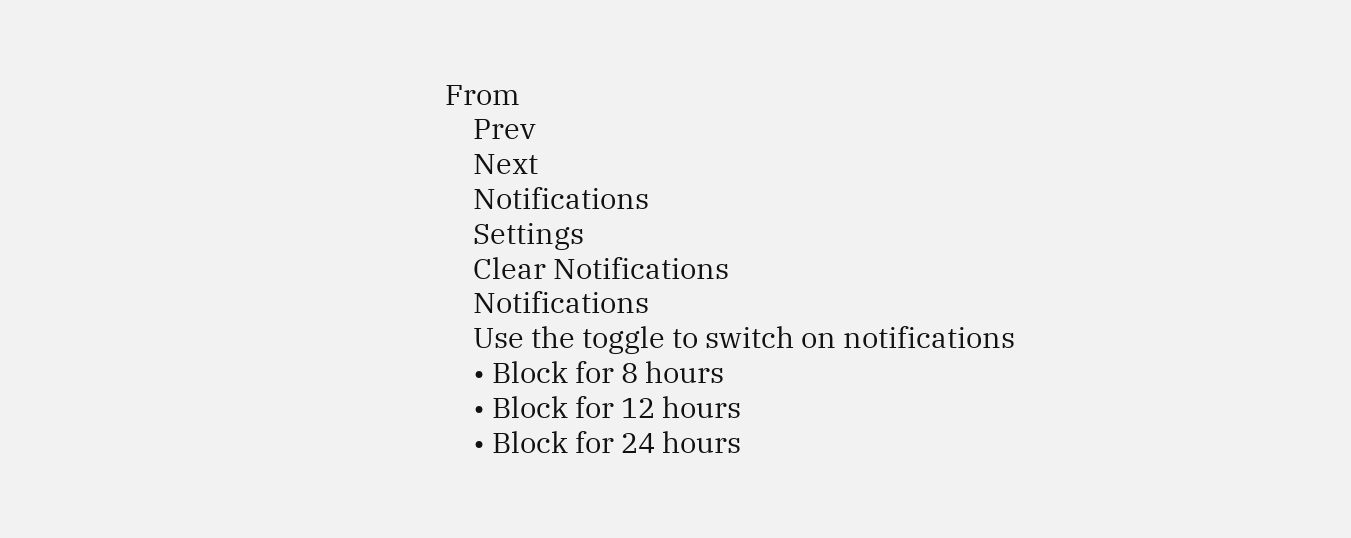From
    Prev
    Next
    Notifications
    Settings
    Clear Notifications
    Notifications
    Use the toggle to switch on notifications
    • Block for 8 hours
    • Block for 12 hours
    • Block for 24 hours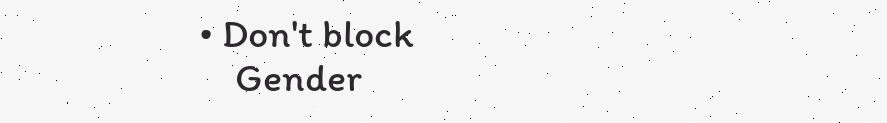• Don't block
    Gender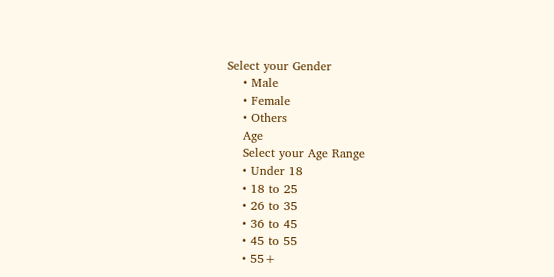Select your Gender
    • Male
    • Female
    • Others
    Age
    Select your Age Range
    • Under 18
    • 18 to 25
    • 26 to 35
    • 36 to 45
    • 45 to 55
    • 55+